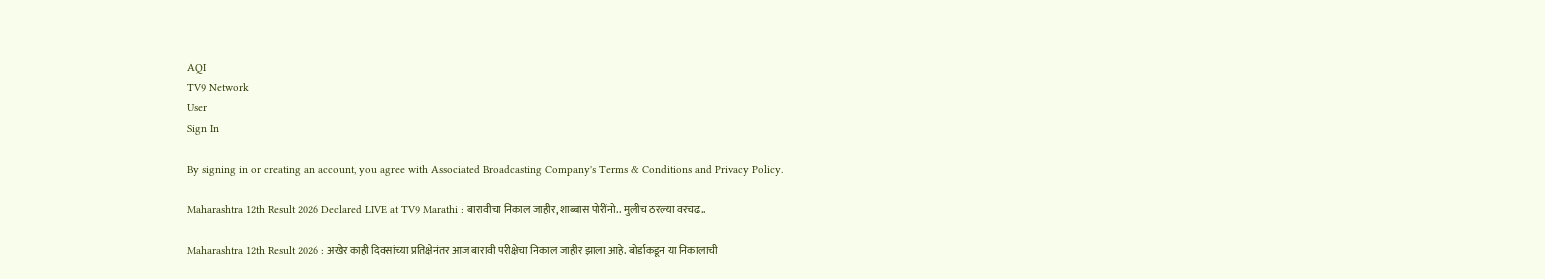AQI
TV9 Network
User
Sign In

By signing in or creating an account, you agree with Associated Broadcasting Company's Terms & Conditions and Privacy Policy.

Maharashtra 12th Result 2026 Declared LIVE at TV9 Marathi : बारावीचा निकाल जाहीर, शाब्बास पोरींनो.. मुलीच ठरल्या वरचढ..

Maharashtra 12th Result 2026 : अखेर काही दिवसांच्या प्रतिक्षेनंतर आज बारावी परीक्षेचा निकाल जाहीर झाला आहे. बोर्डाकडून या निकालाची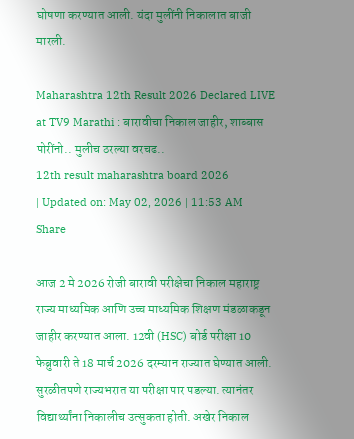घोषणा करण्यात आली. यंदा मुलींनी निकालात बाजी मारली.

Maharashtra 12th Result 2026 Declared LIVE at TV9 Marathi : बारावीचा निकाल जाहीर, शाब्बास पोरींनो.. मुलीच ठरल्या वरचढ..
12th result maharashtra board 2026
| Updated on: May 02, 2026 | 11:53 AM
Share

आज 2 मे 2026 रोजी बारावी परीक्षेचा निकाल महाराष्ट्र राज्य माध्यमिक आणि उच्च माध्यमिक शिक्षण मंडळाकडून जाहीर करण्यात आला. 12वी (HSC) बोर्ड परीक्षा 10 फेब्रुवारी ते 18 मार्च 2026 दरम्यान राज्यात घेण्यात आली. सुरळीतपणे राज्यभरात या परीक्षा पार पडल्या. त्यानंतर विद्यार्थ्यांना निकालीच उत्सुकता होती. अखेर निकाल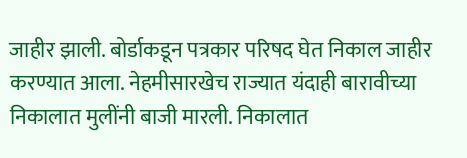जाहीर झाली. बोर्डाकडून पत्रकार परिषद घेत निकाल जाहीर करण्यात आला. नेहमीसारखेच राज्यात यंदाही बारावीच्या निकालात मुलींनी बाजी मारली. निकालात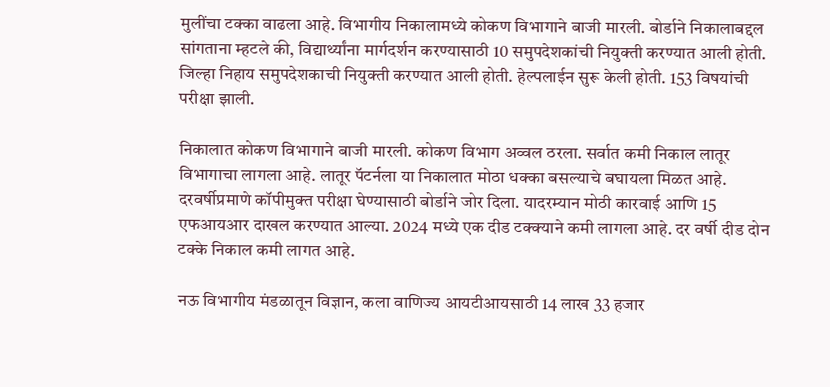मुलींचा टक्का वाढला आहे. विभागीय निकालामध्ये कोकण विभागाने बाजी मारली. बोर्डाने निकालाबद्दल सांगताना म्हटले की, विद्यार्थ्यांना मार्गदर्शन करण्यासाठी 10 समुपदेशकांची नियुक्ती करण्यात आली होती. जिल्हा निहाय समुपदेशकाची नियुक्ती करण्यात आली होती. हेल्पलाईन सुरू केली होती. 153 विषयांची परीक्षा झाली.

निकालात कोकण विभागाने बाजी मारली. कोकण विभाग अव्वल ठरला. सर्वात कमी निकाल लातूर विभागाचा लागला आहे. लातूर पॅटर्नला या निकालात मोठा धक्का बसल्याचे बघायला मिळत आहे. दरवर्षीप्रमाणे कॉपीमुक्त परीक्षा घेण्यासाठी बोर्डाने जोर दिला. यादरम्यान मोठी कारवाई आणि 15 एफआयआर दाखल करण्यात आल्या. 2024 मध्ये एक दीड टक्क्याने कमी लागला आहे. दर वर्षी दीड दोन टक्के निकाल कमी लागत आहे.

नऊ विभागीय मंडळातून विज्ञान, कला वाणिज्य आयटीआयसाठी 14 लाख 33 हजार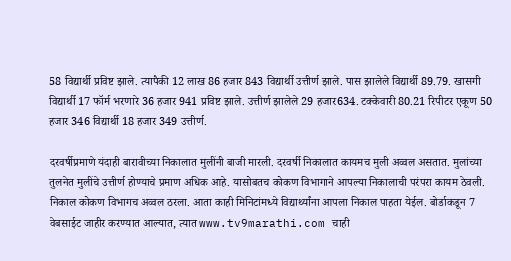58 विद्यार्थी प्रविष्ट झाले. त्यापैकी 12 लाख 86 हजार 843 विद्यार्थी उत्तीर्ण झाले. पास झालेले विद्यार्थी 89.79. खासगी विद्यार्थी 17 फॉर्म भरणारे 36 हजार 941 प्रविष्ट झाले. उत्तीर्ण झालेले 29 हजार634. टक्केवारी 80.21 रिपीटर एकूण 50 हजार 346 विद्यार्थी 18 हजार 349 उत्तीर्ण.

दरवर्षीप्रमाणे यंदाही बारावीच्या निकालात मुलींनी बाजी मारली. दरवर्षी निकालात कायमच मुली अव्वल असतात. मुलांच्या तुलनेत मुलींचे उत्तीर्ण होण्याचे प्रमाण अधिक आहे. यासोबतच कोकण विभागाने आपल्या निकालाची परंपरा कायम ठेवली. निकाल कोकण विभागच अव्वल ठरला. आता काही मिनिटांमध्ये विद्यार्थ्यांना आपला निकाल पाहता येईल. बोर्डाकडून 7 वेबसाईट जाहीर करण्यात आल्यात, त्यात www.tv9marathi.com चाही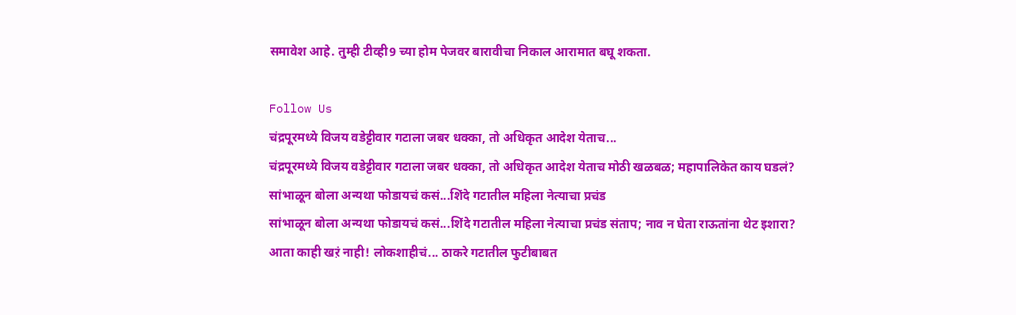समावेश आहे. तुम्ही टीव्ही9 च्या होम पेजवर बारावीचा निकाल आरामात बघू शकता.

Follow Us
चंद्रपूरमध्ये विजय वडेट्टीवार गटाला जबर धक्का, तो अधिकृत आदेश येताच...
चंद्रपूरमध्ये विजय वडेट्टीवार गटाला जबर धक्का, तो अधिकृत आदेश येताच मोठी खळबळ; महापालिकेत काय घडलं?
सांभाळून बोला अन्यथा फोडायचं कसं...शिंदे गटातील महिला नेत्याचा प्रचंड
सांभाळून बोला अन्यथा फोडायचं कसं...शिंदे गटातील महिला नेत्याचा प्रचंड संताप; नाव न घेता राऊतांना थेट इशारा?
आता काही खऱं नाही! लोकशाहीचं... ठाकरे गटातील फुटीबाबत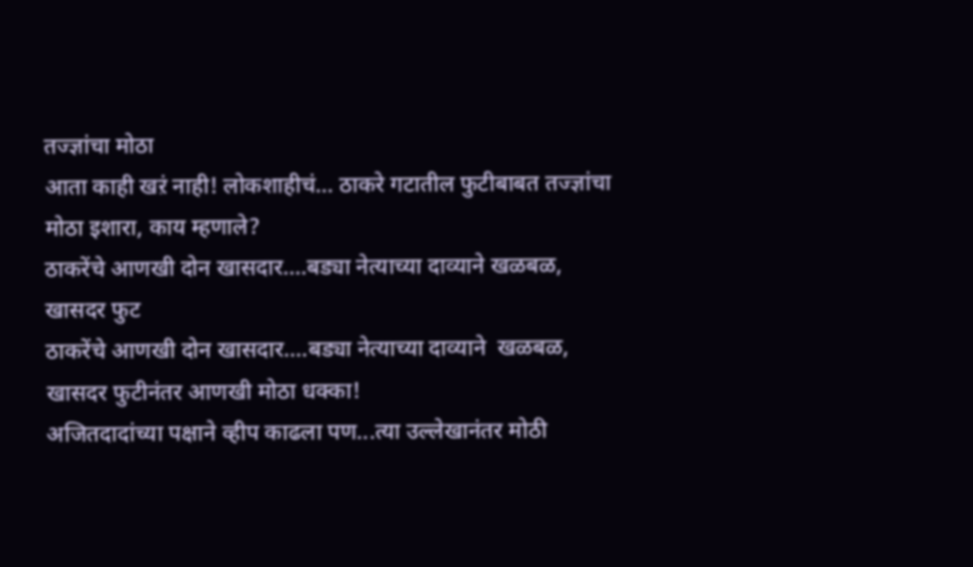तज्ज्ञांचा मोठा
आता काही खऱं नाही! लोकशाहीचं... ठाकरे गटातील फुटीबाबत तज्ज्ञांचा मोठा इशारा, काय म्हणाले?
ठाकरेंचे आणखी दोन खासदार....बड्या नेत्याच्या दाव्याने खळबळ, खासदर फुट
ठाकरेंचे आणखी दोन खासदार....बड्या नेत्याच्या दाव्याने  खळबळ, खासदर फुटीनंतर आणखी मोठा धक्का!
अजितदादांच्या पक्षाने व्हीप काढला पण...त्या उल्लेखानंतर मोठी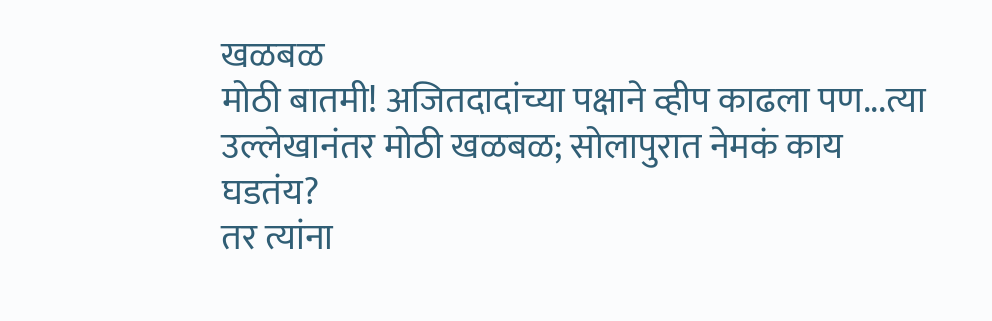खळबळ
मोठी बातमी! अजितदादांच्या पक्षाने व्हीप काढला पण...त्या उल्लेखानंतर मोठी खळबळ; सोलापुरात नेमकं काय घडतंय?
तर त्यांना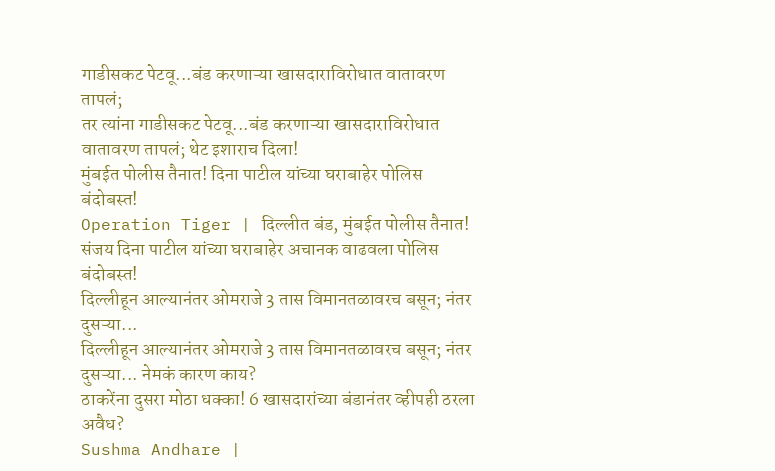गाडीसकट पेटवू...बंड करणाऱ्या खासदाराविरोधात वातावरण तापलं;
तर त्यांना गाडीसकट पेटवू...बंड करणाऱ्या खासदाराविरोधात वातावरण तापलं; थेट इशाराच दिला!
मुंबईत पोलीस तैनात! दिना पाटील यांच्या घराबाहेर पोलिस बंदोबस्त!
Operation Tiger | दिल्लीत बंड, मुंबईत पोलीस तैनात! संजय दिना पाटील यांच्या घराबाहेर अचानक वाढवला पोलिस बंदोबस्त!
दिल्लीहून आल्यानंतर ओमराजे 3 तास विमानतळावरच बसून; नंतर दुसऱ्या...
दिल्लीहून आल्यानंतर ओमराजे 3 तास विमानतळावरच बसून; नंतर दुसऱ्या... नेमकं कारण काय?
ठाकरेंना दुसरा मोठा धक्का! 6 खासदारांच्या बंडानंतर व्हीपही ठरला अवैध?
Sushma Andhare |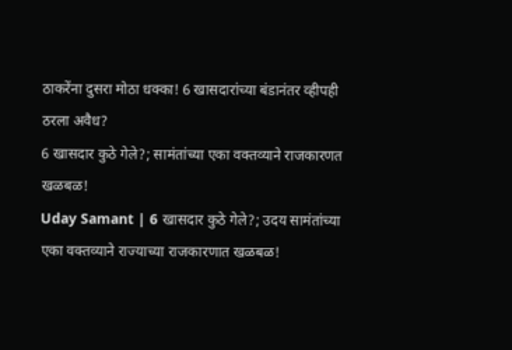ठाकरेंना दुसरा मोठा धक्का! 6 खासदारांच्या बंडानंतर व्हीपही ठरला अवैध?
6 खासदार कुठे गेले?; सामंतांच्या एका वक्तव्याने राजकारणत खळबळ!
Uday Samant | 6 खासदार कुठे गेले?; उदय सामंतांच्या एका वक्तव्याने राज्याच्या राजकारणात खळबळ!